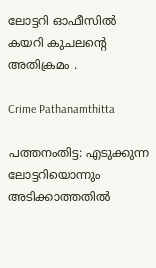ലോട്ടറി ഓഫീസിൽ കയറി കുചലന്റെ അതിക്രമം .

Crime Pathanamthitta

പത്തനംതിട്ട: എടുക്കുന്ന ലോട്ടറിയൊന്നും അടിക്കാത്തതില്‍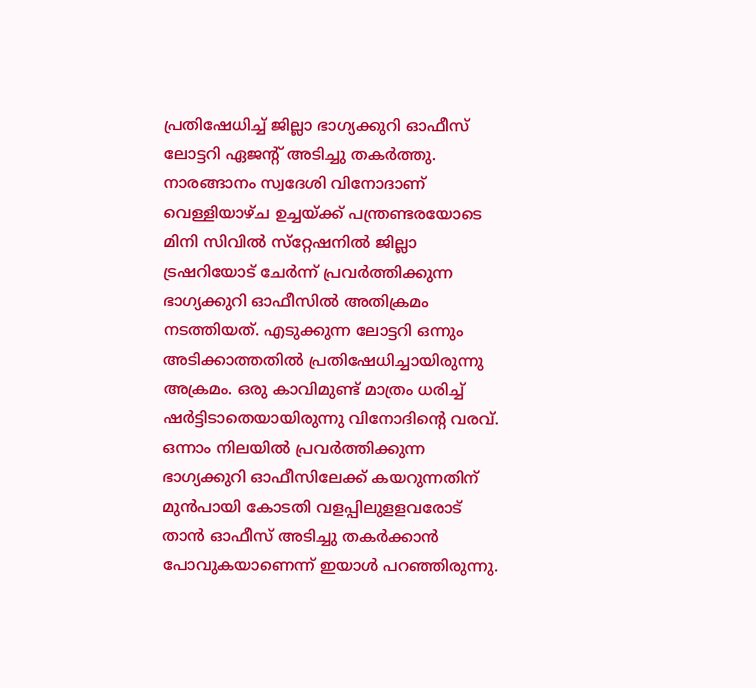പ്രതിഷേധിച്ച് ജില്ലാ ഭാഗ്യക്കുറി ഓഫീസ് ലോട്ടറി ഏജന്റ് അടിച്ചു തകര്‍ത്തു. നാരങ്ങാനം സ്വദേശി വിനോദാണ് വെള്ളിയാഴ്ച ഉച്ചയ്ക്ക് പന്ത്രണ്ടരയോടെ മിനി സിവില്‍ സ്‌റ്റേഷനില്‍ ജില്ലാ ട്രഷറിയോട് ചേര്‍ന്ന് പ്രവര്‍ത്തിക്കുന്ന ഭാഗ്യക്കുറി ഓഫീസില്‍ അതിക്രമം നടത്തിയത്. എടുക്കുന്ന ലോട്ടറി ഒന്നും അടിക്കാത്തതില്‍ പ്രതിഷേധിച്ചായിരുന്നു അക്രമം. ഒരു കാവിമുണ്ട് മാത്രം ധരിച്ച് ഷര്‍ട്ടിടാതെയായിരുന്നു വിനോദിന്റെ വരവ്. ഒന്നാം നിലയില്‍ പ്രവര്‍ത്തിക്കുന്ന ഭാഗ്യക്കുറി ഓഫീസിലേക്ക് കയറുന്നതിന് മുന്‍പായി കോടതി വളപ്പിലുളളവരോട് താന്‍ ഓഫീസ് അടിച്ചു തകര്‍ക്കാന്‍ പോവുകയാണെന്ന് ഇയാള്‍ പറഞ്ഞിരുന്നു.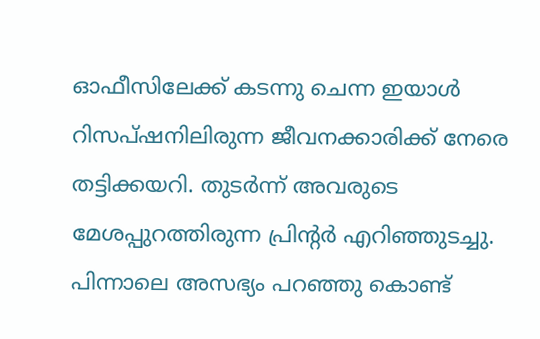ഓഫീസിലേക്ക് കടന്നു ചെന്ന ഇയാള്‍ റിസപ്ഷനിലിരുന്ന ജീവനക്കാരിക്ക് നേരെ തട്ടിക്കയറി. തുടര്‍ന്ന് അവരുടെ മേശപ്പുറത്തിരുന്ന പ്രിന്റര്‍ എറിഞ്ഞുടച്ചു. പിന്നാലെ അസഭ്യം പറഞ്ഞു കൊണ്ട്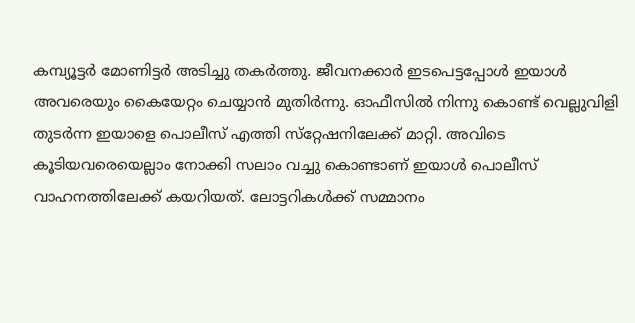കമ്പ്യൂട്ടര്‍ മോണിട്ടര്‍ അടിച്ചു തകര്‍ത്തു. ജീവനക്കാര്‍ ഇടപെട്ടപ്പോള്‍ ഇയാള്‍ അവരെയും കൈയേറ്റം ചെയ്യാന്‍ മുതിര്‍ന്നു. ഓഫീസില്‍ നിന്നു കൊണ്ട് വെല്ലുവിളി തുടര്‍ന്ന ഇയാളെ പൊലീസ് എത്തി സ്‌റ്റേഷനിലേക്ക് മാറ്റി. അവിടെ കൂടിയവരെയെല്ലാം നോക്കി സലാം വച്ചു കൊണ്ടാണ് ഇയാള്‍ പൊലീസ് വാഹനത്തിലേക്ക് കയറിയത്. ലോട്ടറികള്‍ക്ക് സമ്മാനം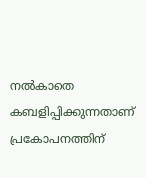നല്‍കാതെ കബളിപ്പിക്കുന്നതാണ് പ്രകോപനത്തിന്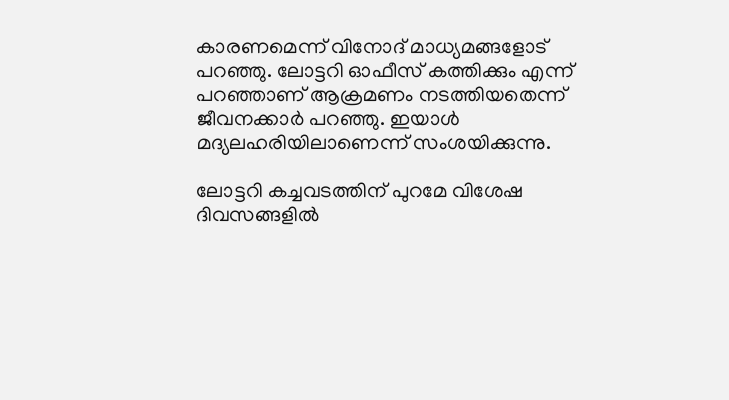കാരണമെന്ന് വിനോദ് മാധ്യമങ്ങളോട് പറഞ്ഞു. ലോട്ടറി ഓഫീസ് കത്തിക്കും എന്ന് പറഞ്ഞാണ് ആക്രമണം നടത്തിയതെന്ന് ജീവനക്കാര്‍ പറഞ്ഞു. ഇയാള്‍ മദ്യലഹരിയിലാണെന്ന് സംശയിക്കുന്നു.

ലോട്ടറി കച്ചവടത്തിന് പുറമേ വിശേഷ ദിവസങ്ങളില്‍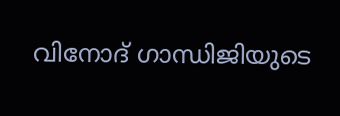വിനോദ് ഗാന്ധിജിയുടെ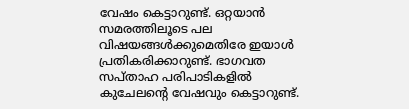വേഷം കെട്ടാറുണ്ട്. ഒറ്റയാന്‍ സമരത്തിലൂടെ പല വിഷയങ്ങള്‍ക്കുമെതിരേ ഇയാള്‍ പ്രതികരിക്കാറുണ്ട്. ഭാഗവത സപ്താഹ പരിപാടികളില്‍ കുചേലന്റെ വേഷവും കെട്ടാറുണ്ട്.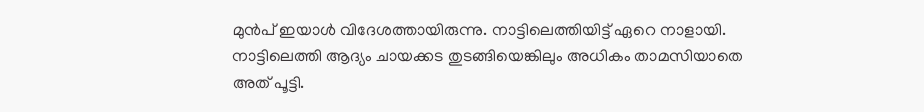മുന്‍പ് ഇയാള്‍ വിദേശത്തായിരുന്നു. നാട്ടിലെത്തിയിട്ട് ഏറെ നാളായി. നാട്ടിലെത്തി ആദ്യം ചായക്കട തുടങ്ങിയെങ്കിലും അധികം താമസിയാതെ അത് പൂട്ടി.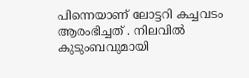പിന്നെയാണ് ലോട്ടറി കച്ചവടം ആരംഭിച്ചത് . നിലവില്‍ കുടുംബവുമായി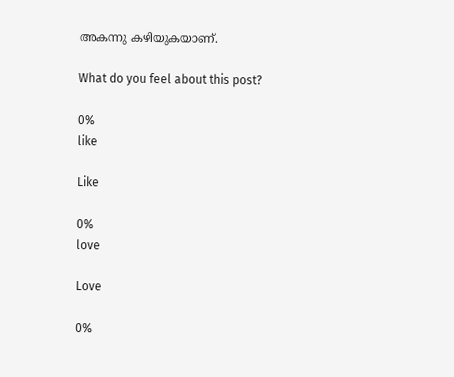അകന്നു കഴിയുകയാണ്.

What do you feel about this post?

0%
like

Like

0%
love

Love

0%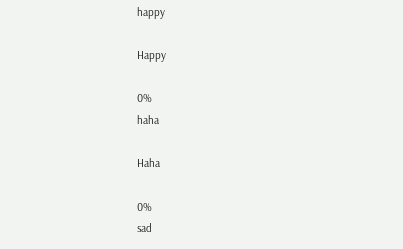happy

Happy

0%
haha

Haha

0%
sad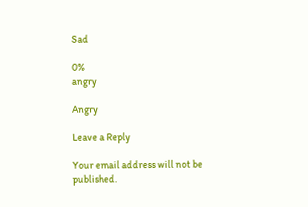Sad

0%
angry

Angry

Leave a Reply

Your email address will not be published.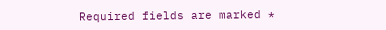Required fields are marked *